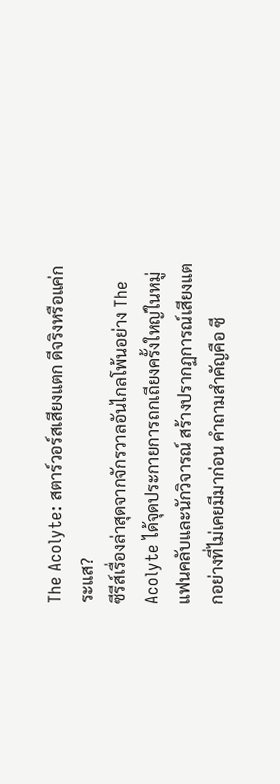The Acolyte: สตาร์วอร์สเสียงแตก ดีจริงหรือแค่กระแส?
ซีรีส์เรื่องล่าสุดจากจักรวาลอันไกลโพ้นอย่าง The Acolyte ได้จุดประกายการถกเถียงครั้งใหญ่ในหมู่แฟนคลับและนักวิจารณ์ สร้างปรากฏการณ์เสียงแตกอย่างที่ไม่เคยมีมาก่อน คำถามสำคัญคือ ซี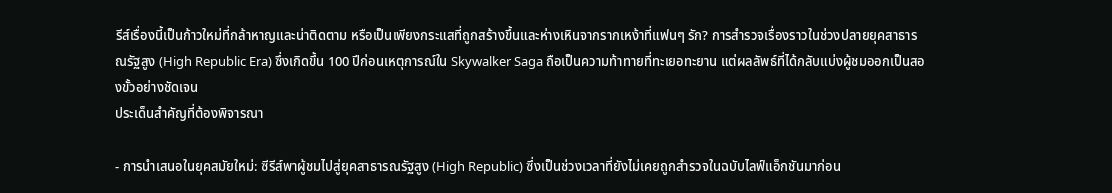รีส์เรื่องนี้เป็นก้าวใหม่ที่กล้าหาญและน่าติดตาม หรือเป็นเพียงกระแสที่ถูกสร้างขึ้นและห่างเหินจากรากเหง้าที่แฟนๆ รัก? การสำรวจเรื่องราวในช่วงปลายยุคสาธารณรัฐสูง (High Republic Era) ซึ่งเกิดขึ้น 100 ปีก่อนเหตุการณ์ใน Skywalker Saga ถือเป็นความท้าทายที่ทะเยอทะยาน แต่ผลลัพธ์ที่ได้กลับแบ่งผู้ชมออกเป็นสองขั้วอย่างชัดเจน
ประเด็นสำคัญที่ต้องพิจารณา

- การนำเสนอในยุคสมัยใหม่: ซีรีส์พาผู้ชมไปสู่ยุคสาธารณรัฐสูง (High Republic) ซึ่งเป็นช่วงเวลาที่ยังไม่เคยถูกสำรวจในฉบับไลฟ์แอ็กชันมาก่อน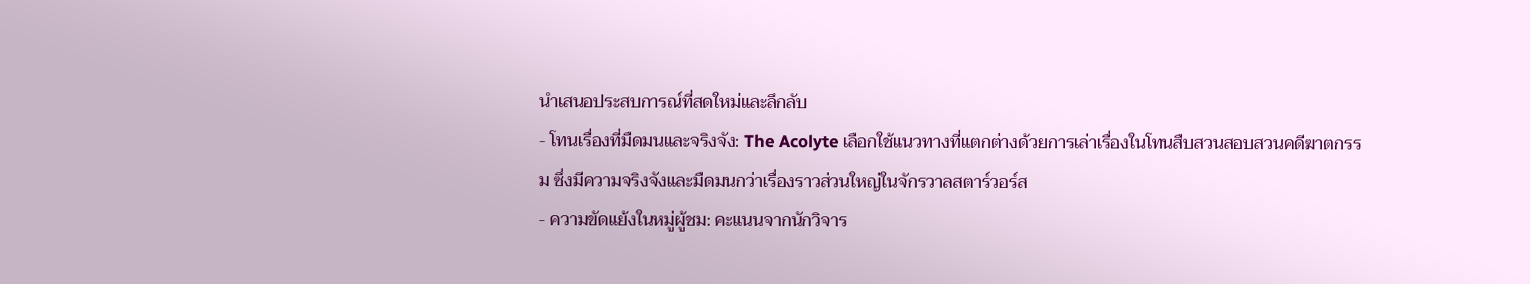นำเสนอประสบการณ์ที่สดใหม่และลึกลับ
- โทนเรื่องที่มืดมนและจริงจัง: The Acolyte เลือกใช้แนวทางที่แตกต่างด้วยการเล่าเรื่องในโทนสืบสวนสอบสวนคดีฆาตกรรม ซึ่งมีความจริงจังและมืดมนกว่าเรื่องราวส่วนใหญ่ในจักรวาลสตาร์วอร์ส
- ความขัดแย้งในหมู่ผู้ชม: คะแนนจากนักวิจาร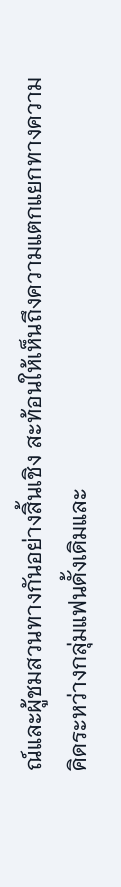ณ์และผู้ชมสวนทางกันอย่างสิ้นเชิง สะท้อนให้เห็นถึงความแตกแยกทางความคิดระหว่างกลุ่มแฟนดั้งเดิมและ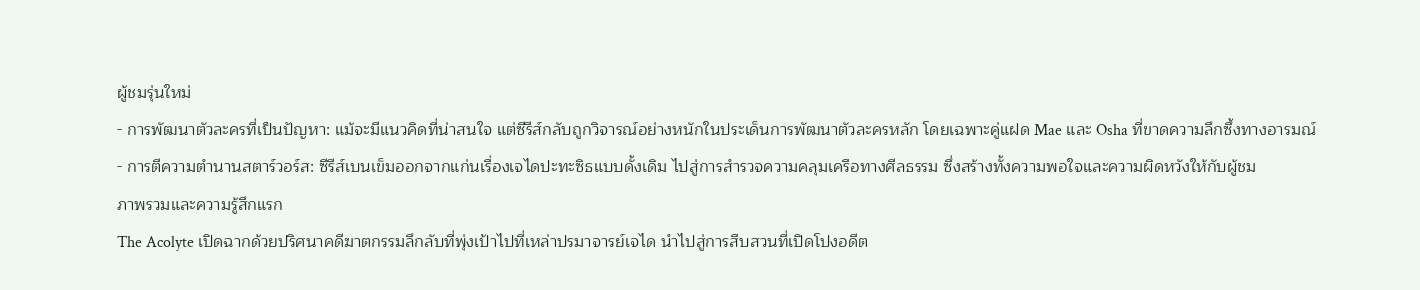ผู้ชมรุ่นใหม่
- การพัฒนาตัวละครที่เป็นปัญหา: แม้จะมีแนวคิดที่น่าสนใจ แต่ซีรีส์กลับถูกวิจารณ์อย่างหนักในประเด็นการพัฒนาตัวละครหลัก โดยเฉพาะคู่แฝด Mae และ Osha ที่ขาดความลึกซึ้งทางอารมณ์
- การตีความตำนานสตาร์วอร์ส: ซีรีส์เบนเข็มออกจากแก่นเรื่องเจไดปะทะซิธแบบดั้งเดิม ไปสู่การสำรวจความคลุมเครือทางศีลธรรม ซึ่งสร้างทั้งความพอใจและความผิดหวังให้กับผู้ชม
ภาพรวมและความรู้สึกแรก
The Acolyte เปิดฉากด้วยปริศนาคดีฆาตกรรมลึกลับที่พุ่งเป้าไปที่เหล่าปรมาจารย์เจได นำไปสู่การสืบสวนที่เปิดโปงอดีต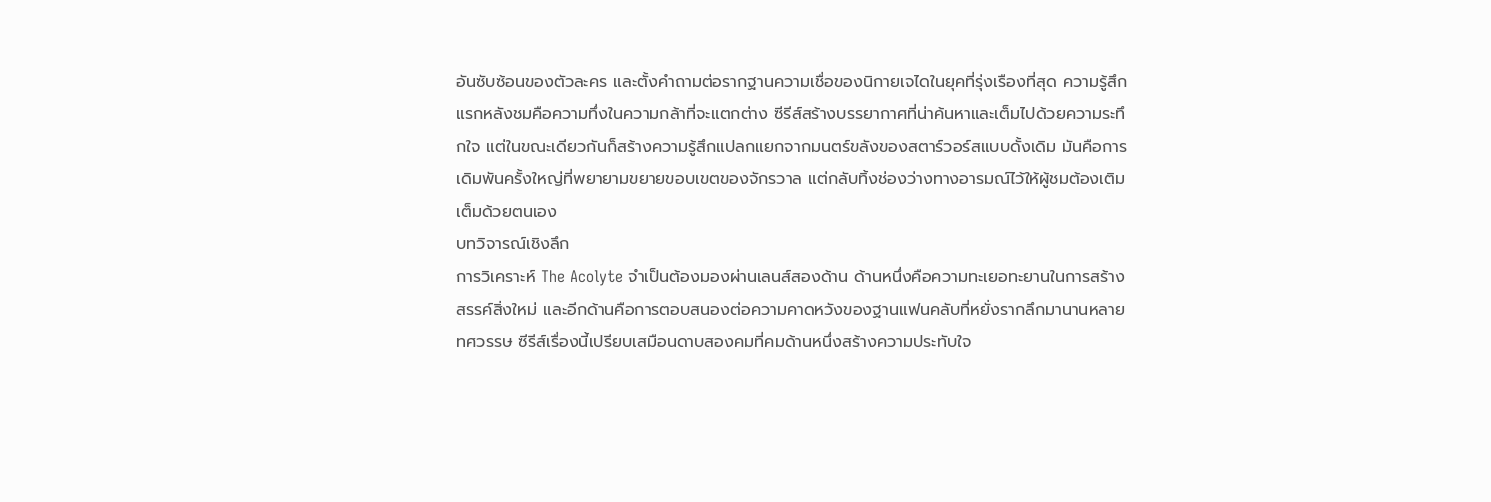อันซับซ้อนของตัวละคร และตั้งคำถามต่อรากฐานความเชื่อของนิกายเจไดในยุคที่รุ่งเรืองที่สุด ความรู้สึกแรกหลังชมคือความทึ่งในความกล้าที่จะแตกต่าง ซีรีส์สร้างบรรยากาศที่น่าค้นหาและเต็มไปด้วยความระทึกใจ แต่ในขณะเดียวกันก็สร้างความรู้สึกแปลกแยกจากมนตร์ขลังของสตาร์วอร์สแบบดั้งเดิม มันคือการเดิมพันครั้งใหญ่ที่พยายามขยายขอบเขตของจักรวาล แต่กลับทิ้งช่องว่างทางอารมณ์ไว้ให้ผู้ชมต้องเติมเต็มด้วยตนเอง
บทวิจารณ์เชิงลึก
การวิเคราะห์ The Acolyte จำเป็นต้องมองผ่านเลนส์สองด้าน ด้านหนึ่งคือความทะเยอทะยานในการสร้างสรรค์สิ่งใหม่ และอีกด้านคือการตอบสนองต่อความคาดหวังของฐานแฟนคลับที่หยั่งรากลึกมานานหลายทศวรรษ ซีรีส์เรื่องนี้เปรียบเสมือนดาบสองคมที่คมด้านหนึ่งสร้างความประทับใจ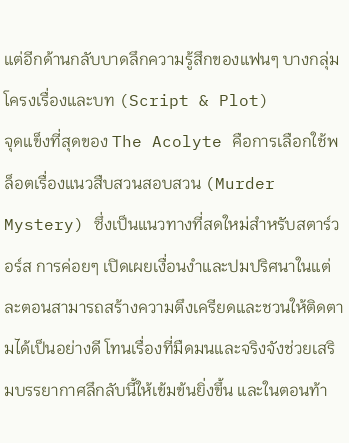แต่อีกด้านกลับบาดลึกความรู้สึกของแฟนๆ บางกลุ่ม
โครงเรื่องและบท (Script & Plot)
จุดแข็งที่สุดของ The Acolyte คือการเลือกใช้พล็อตเรื่องแนวสืบสวนสอบสวน (Murder Mystery) ซึ่งเป็นแนวทางที่สดใหม่สำหรับสตาร์วอร์ส การค่อยๆ เปิดเผยเงื่อนงำและปมปริศนาในแต่ละตอนสามารถสร้างความตึงเครียดและชวนให้ติดตามได้เป็นอย่างดี โทนเรื่องที่มืดมนและจริงจังช่วยเสริมบรรยากาศลึกลับนี้ให้เข้มข้นยิ่งขึ้น และในตอนท้า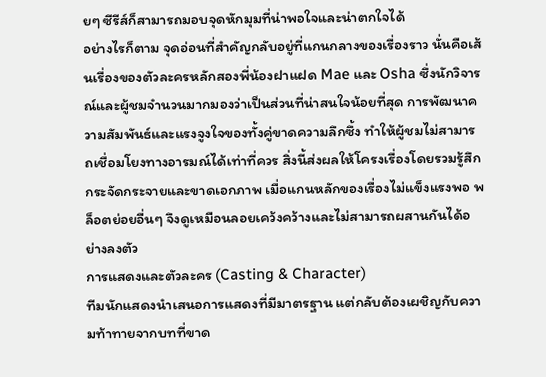ยๆ ซีรีส์ก็สามารถมอบจุดหักมุมที่น่าพอใจและน่าตกใจได้
อย่างไรก็ตาม จุดอ่อนที่สำคัญกลับอยู่ที่แกนกลางของเรื่องราว นั่นคือเส้นเรื่องของตัวละครหลักสองพี่น้องฝาแฝด Mae และ Osha ซึ่งนักวิจารณ์และผู้ชมจำนวนมากมองว่าเป็นส่วนที่น่าสนใจน้อยที่สุด การพัฒนาความสัมพันธ์และแรงจูงใจของทั้งคู่ขาดความลึกซึ้ง ทำให้ผู้ชมไม่สามารถเชื่อมโยงทางอารมณ์ได้เท่าที่ควร สิ่งนี้ส่งผลให้โครงเรื่องโดยรวมรู้สึกกระจัดกระจายและขาดเอกภาพ เมื่อแกนหลักของเรื่องไม่แข็งแรงพอ พล็อตย่อยอื่นๆ จึงดูเหมือนลอยเคว้งคว้างและไม่สามารถผสานกันได้อย่างลงตัว
การแสดงและตัวละคร (Casting & Character)
ทีมนักแสดงนำเสนอการแสดงที่มีมาตรฐาน แต่กลับต้องเผชิญกับความท้าทายจากบทที่ขาด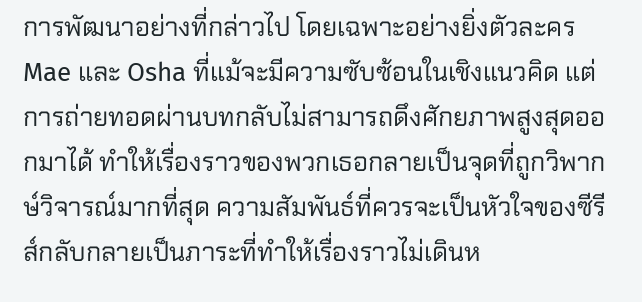การพัฒนาอย่างที่กล่าวไป โดยเฉพาะอย่างยิ่งตัวละคร Mae และ Osha ที่แม้จะมีความซับซ้อนในเชิงแนวคิด แต่การถ่ายทอดผ่านบทกลับไม่สามารถดึงศักยภาพสูงสุดออกมาได้ ทำให้เรื่องราวของพวกเธอกลายเป็นจุดที่ถูกวิพากษ์วิจารณ์มากที่สุด ความสัมพันธ์ที่ควรจะเป็นหัวใจของซีรีส์กลับกลายเป็นภาระที่ทำให้เรื่องราวไม่เดินห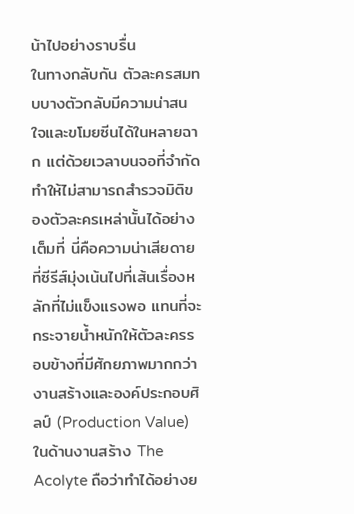น้าไปอย่างราบรื่น
ในทางกลับกัน ตัวละครสมทบบางตัวกลับมีความน่าสนใจและขโมยซีนได้ในหลายฉาก แต่ด้วยเวลาบนจอที่จำกัด ทำให้ไม่สามารถสำรวจมิติของตัวละครเหล่านั้นได้อย่างเต็มที่ นี่คือความน่าเสียดายที่ซีรีส์มุ่งเน้นไปที่เส้นเรื่องหลักที่ไม่แข็งแรงพอ แทนที่จะกระจายน้ำหนักให้ตัวละครรอบข้างที่มีศักยภาพมากกว่า
งานสร้างและองค์ประกอบศิลป์ (Production Value)
ในด้านงานสร้าง The Acolyte ถือว่าทำได้อย่างย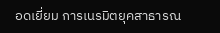อดเยี่ยม การเนรมิตยุคสาธารณ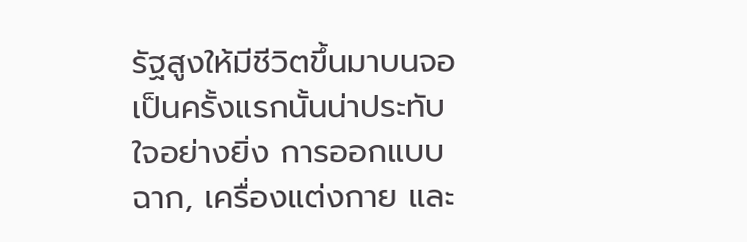รัฐสูงให้มีชีวิตขึ้นมาบนจอเป็นครั้งแรกนั้นน่าประทับใจอย่างยิ่ง การออกแบบฉาก, เครื่องแต่งกาย และ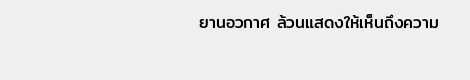ยานอวกาศ ล้วนแสดงให้เห็นถึงความ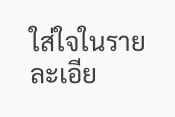ใส่ใจในรายละเอีย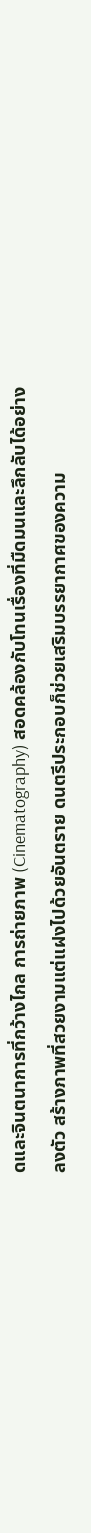ดและจินตนาการที่กว้างไกล การถ่ายภาพ (Cinematography) สอดคล้องกับโทนเรื่องที่มืดมนและลึกลับได้อย่างลงตัว สร้างภาพที่สวยงามแต่แฝงไปด้วยอันตราย ดนตรีประกอบก็ช่วยเสริมบรรยากาศของความ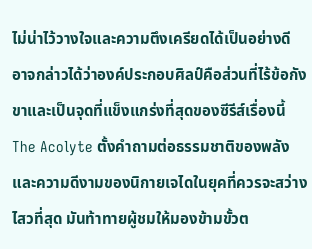ไม่น่าไว้วางใจและความตึงเครียดได้เป็นอย่างดี อาจกล่าวได้ว่าองค์ประกอบศิลป์คือส่วนที่ไร้ข้อกังขาและเป็นจุดที่แข็งแกร่งที่สุดของซีรีส์เรื่องนี้
The Acolyte ตั้งคำถามต่อธรรมชาติของพลังและความดีงามของนิกายเจไดในยุคที่ควรจะสว่างไสวที่สุด มันท้าทายผู้ชมให้มองข้ามขั้วต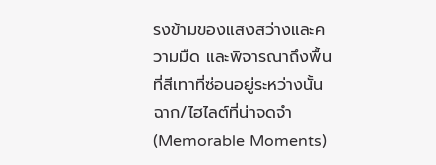รงข้ามของแสงสว่างและความมืด และพิจารณาถึงพื้นที่สีเทาที่ซ่อนอยู่ระหว่างนั้น
ฉาก/ไฮไลต์ที่น่าจดจำ (Memorable Moments)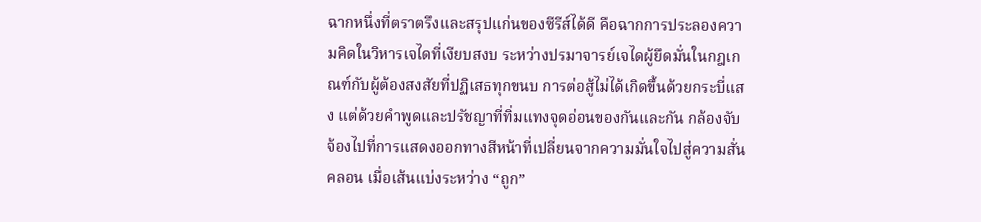ฉากหนึ่งที่ตราตรึงและสรุปแก่นของซีรีส์ได้ดี คือฉากการประลองความคิดในวิหารเจไดที่เงียบสงบ ระหว่างปรมาจารย์เจไดผู้ยึดมั่นในกฎเกณฑ์กับผู้ต้องสงสัยที่ปฏิเสธทุกขนบ การต่อสู้ไม่ได้เกิดขึ้นด้วยกระบี่แสง แต่ด้วยคำพูดและปรัชญาที่ทิ่มแทงจุดอ่อนของกันและกัน กล้องจับจ้องไปที่การแสดงออกทางสีหน้าที่เปลี่ยนจากความมั่นใจไปสู่ความสั่นคลอน เมื่อเส้นแบ่งระหว่าง “ถูก”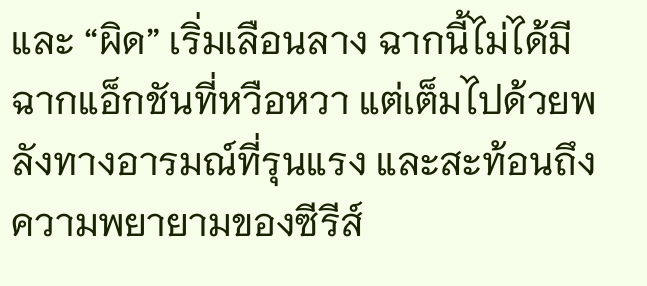และ “ผิด” เริ่มเลือนลาง ฉากนี้ไม่ได้มีฉากแอ็กชันที่หวือหวา แต่เต็มไปด้วยพลังทางอารมณ์ที่รุนแรง และสะท้อนถึงความพยายามของซีรีส์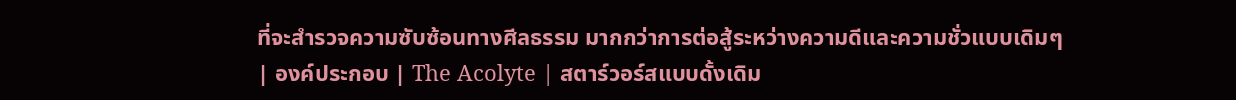ที่จะสำรวจความซับซ้อนทางศีลธรรม มากกว่าการต่อสู้ระหว่างความดีและความชั่วแบบเดิมๆ
| องค์ประกอบ | The Acolyte | สตาร์วอร์สแบบดั้งเดิม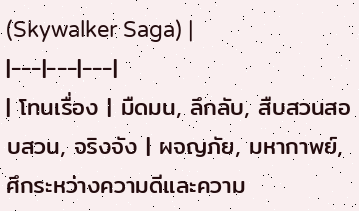(Skywalker Saga) |
|---|---|---|
| โทนเรื่อง | มืดมน, ลึกลับ, สืบสวนสอบสวน, จริงจัง | ผจญภัย, มหากาพย์, ศึกระหว่างความดีและความ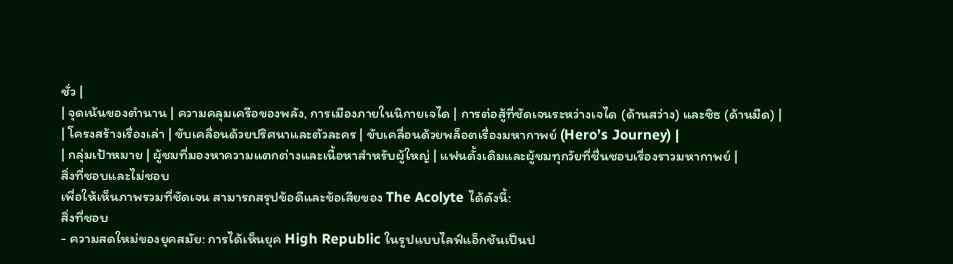ชั่ว |
| จุดเน้นของตำนาน | ความคลุมเครือของพลัง, การเมืองภายในนิกายเจได | การต่อสู้ที่ชัดเจนระหว่างเจได (ด้านสว่าง) และซิธ (ด้านมืด) |
| โครงสร้างเรื่องเล่า | ขับเคลื่อนด้วยปริศนาและตัวละคร | ขับเคลื่อนด้วยพล็อตเรื่องมหากาพย์ (Hero’s Journey) |
| กลุ่มเป้าหมาย | ผู้ชมที่มองหาความแตกต่างและเนื้อหาสำหรับผู้ใหญ่ | แฟนดั้งเดิมและผู้ชมทุกวัยที่ชื่นชอบเรื่องราวมหากาพย์ |
สิ่งที่ชอบและไม่ชอบ
เพื่อให้เห็นภาพรวมที่ชัดเจน สามารถสรุปข้อดีและข้อเสียของ The Acolyte ได้ดังนี้:
สิ่งที่ชอบ
- ความสดใหม่ของยุคสมัย: การได้เห็นยุค High Republic ในรูปแบบไลฟ์แอ็กชันเป็นป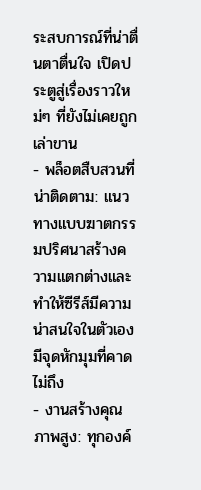ระสบการณ์ที่น่าตื่นตาตื่นใจ เปิดประตูสู่เรื่องราวใหม่ๆ ที่ยังไม่เคยถูกเล่าขาน
- พล็อตสืบสวนที่น่าติดตาม: แนวทางแบบฆาตกรรมปริศนาสร้างความแตกต่างและทำให้ซีรีส์มีความน่าสนใจในตัวเอง มีจุดหักมุมที่คาดไม่ถึง
- งานสร้างคุณภาพสูง: ทุกองค์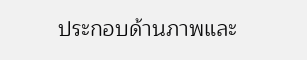ประกอบด้านภาพและ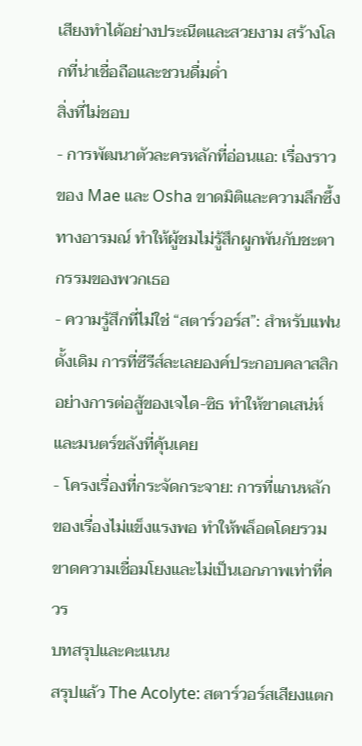เสียงทำได้อย่างประณีตและสวยงาม สร้างโลกที่น่าเชื่อถือและชวนดื่มด่ำ
สิ่งที่ไม่ชอบ
- การพัฒนาตัวละครหลักที่อ่อนแอ: เรื่องราวของ Mae และ Osha ขาดมิติและความลึกซึ้งทางอารมณ์ ทำให้ผู้ชมไม่รู้สึกผูกพันกับชะตากรรมของพวกเธอ
- ความรู้สึกที่ไม่ใช่ “สตาร์วอร์ส”: สำหรับแฟนดั้งเดิม การที่ซีรีส์ละเลยองค์ประกอบคลาสสิกอย่างการต่อสู้ของเจได-ซิธ ทำให้ขาดเสน่ห์และมนตร์ขลังที่คุ้นเคย
- โครงเรื่องที่กระจัดกระจาย: การที่แกนหลักของเรื่องไม่แข็งแรงพอ ทำให้พล็อตโดยรวมขาดความเชื่อมโยงและไม่เป็นเอกภาพเท่าที่ควร
บทสรุปและคะแนน
สรุปแล้ว The Acolyte: สตาร์วอร์สเสียงแตก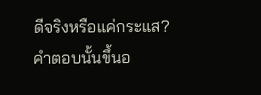ดีจริงหรือแค่กระแส? คำตอบนั้นขึ้นอ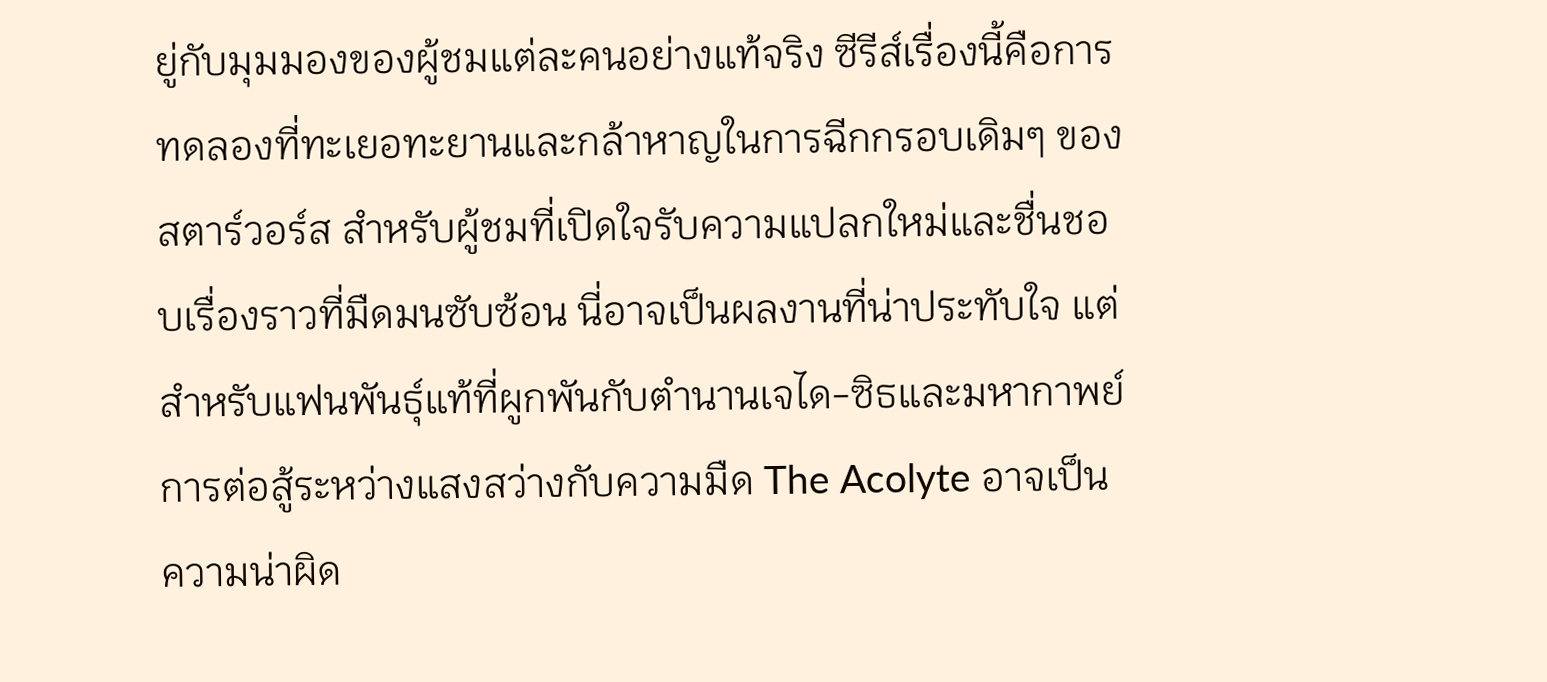ยู่กับมุมมองของผู้ชมแต่ละคนอย่างแท้จริง ซีรีส์เรื่องนี้คือการทดลองที่ทะเยอทะยานและกล้าหาญในการฉีกกรอบเดิมๆ ของสตาร์วอร์ส สำหรับผู้ชมที่เปิดใจรับความแปลกใหม่และชื่นชอบเรื่องราวที่มืดมนซับซ้อน นี่อาจเป็นผลงานที่น่าประทับใจ แต่สำหรับแฟนพันธุ์แท้ที่ผูกพันกับตำนานเจได-ซิธและมหากาพย์การต่อสู้ระหว่างแสงสว่างกับความมืด The Acolyte อาจเป็นความน่าผิด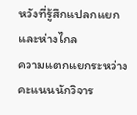หวังที่รู้สึกแปลกแยกและห่างไกล
ความแตกแยกระหว่างคะแนนนักวิจาร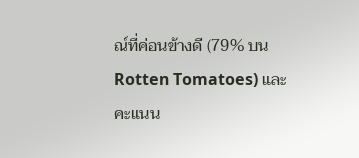ณ์ที่ค่อนข้างดี (79% บน Rotten Tomatoes) และคะแนน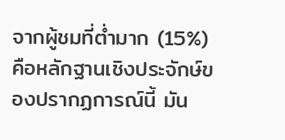จากผู้ชมที่ต่ำมาก (15%) คือหลักฐานเชิงประจักษ์ของปรากฏการณ์นี้ มัน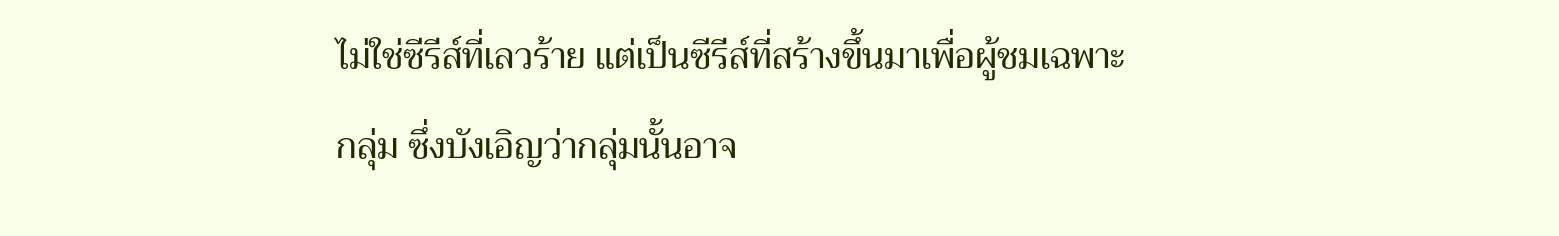ไม่ใช่ซีรีส์ที่เลวร้าย แต่เป็นซีรีส์ที่สร้างขึ้นมาเพื่อผู้ชมเฉพาะกลุ่ม ซึ่งบังเอิญว่ากลุ่มนั้นอาจ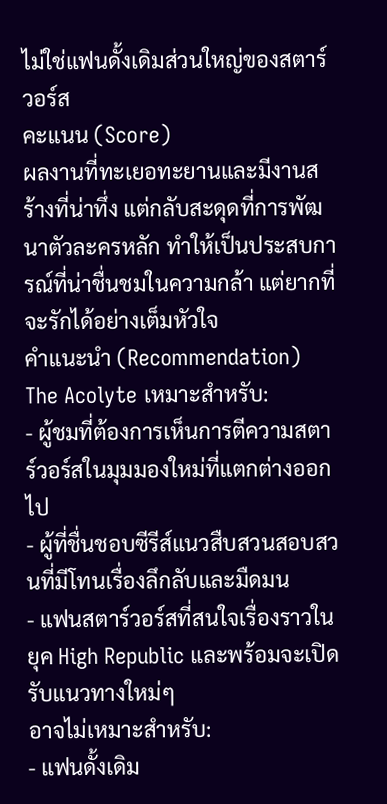ไม่ใช่แฟนดั้งเดิมส่วนใหญ่ของสตาร์วอร์ส
คะแนน (Score)
ผลงานที่ทะเยอทะยานและมีงานสร้างที่น่าทึ่ง แต่กลับสะดุดที่การพัฒนาตัวละครหลัก ทำให้เป็นประสบการณ์ที่น่าชื่นชมในความกล้า แต่ยากที่จะรักได้อย่างเต็มหัวใจ
คำแนะนำ (Recommendation)
The Acolyte เหมาะสำหรับ:
- ผู้ชมที่ต้องการเห็นการตีความสตาร์วอร์สในมุมมองใหม่ที่แตกต่างออกไป
- ผู้ที่ชื่นชอบซีรีส์แนวสืบสวนสอบสวนที่มีโทนเรื่องลึกลับและมืดมน
- แฟนสตาร์วอร์สที่สนใจเรื่องราวในยุค High Republic และพร้อมจะเปิดรับแนวทางใหม่ๆ
อาจไม่เหมาะสำหรับ:
- แฟนดั้งเดิม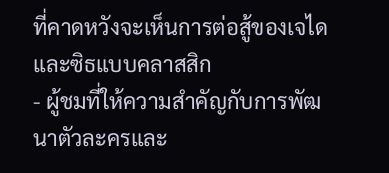ที่คาดหวังจะเห็นการต่อสู้ของเจไดและซิธแบบคลาสสิก
- ผู้ชมที่ให้ความสำคัญกับการพัฒนาตัวละครและ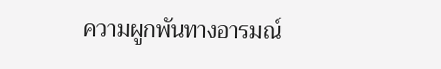ความผูกพันทางอารมณ์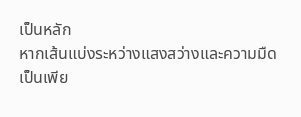เป็นหลัก
หากเส้นแบ่งระหว่างแสงสว่างและความมืดเป็นเพีย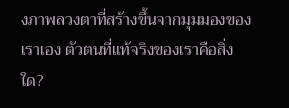งภาพลวงตาที่สร้างขึ้นจากมุมมองของเราเอง ตัวตนที่แท้จริงของเราคือสิ่งใด?